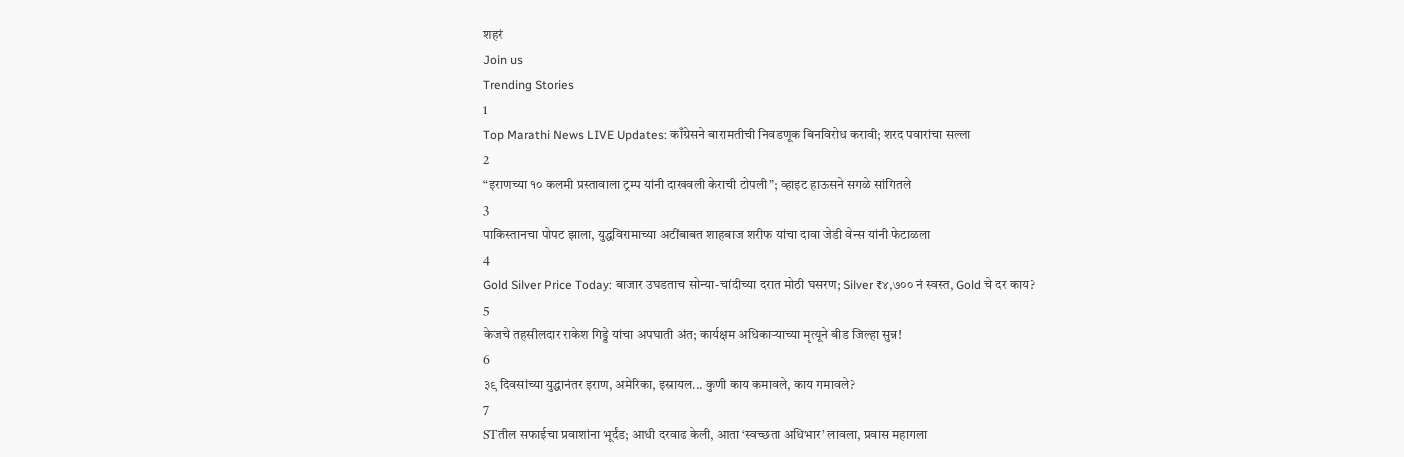शहरं
Join us
Trending Stories
1
Top Marathi News LIVE Updates: काँग्रेसने बारामतीची निवडणूक बिनविरोध करावी; शरद पवारांचा सल्ला
2
“इराणच्या १० कलमी प्रस्तावाला ट्रम्प यांनी दाखवली केराची टोपली”; व्हाइट हाऊसने सगळे सांगितले
3
पाकिस्तानचा पोपट झाला, युद्धविरामाच्या अटींबाबत शाहबाज शरीफ यांचा दावा जेडी वेन्स यांनी फेटाळला
4
Gold Silver Price Today: बाजार उघडताच सोन्या-चांदीच्या दरात मोठी घसरण; Silver ₹४,७०० नं स्वस्त, Gold चे दर काय?
5
केजचे तहसीलदार राकेश गिड्डे यांचा अपघाती अंत; कार्यक्षम अधिकाऱ्याच्या मृत्यूने बीड जिल्हा सुन्न!
6
३९ दिवसांच्या युद्धानंतर इराण, अमेरिका, इस्रायल... कुणी काय कमावले, काय गमावले?
7
STतील सफाईचा प्रवाशांना भूर्दंड; आधी दरवाढ केली, आता ‘स्वच्छता अधिभार’ लावला, प्रवास महागला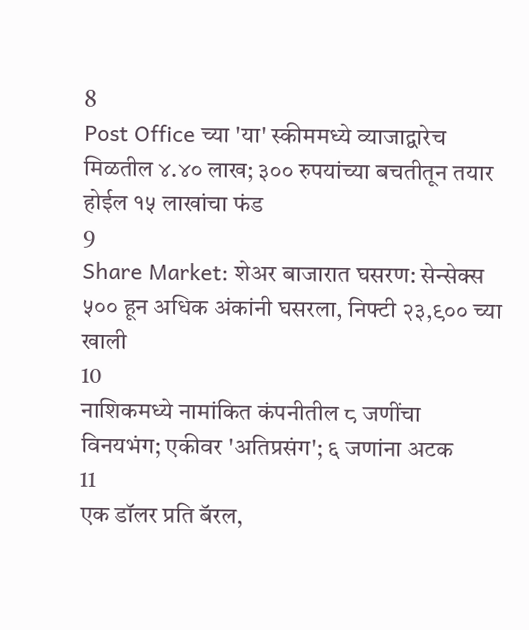8
Post Office च्या 'या' स्कीममध्ये व्याजाद्वारेच मिळतील ४.४० लाख; ३०० रुपयांच्या बचतीतून तयार होईल १५ लाखांचा फंड
9
Share Market: शेअर बाजारात घसरण: सेन्सेक्स ५०० हून अधिक अंकांनी घसरला, निफ्टी २३,९०० च्या खाली
10
नाशिकमध्ये नामांकित कंपनीतील ८ जणींचा विनयभंग; एकीवर 'अतिप्रसंग'; ६ जणांना अटक
11
एक डॉलर प्रति बॅरल,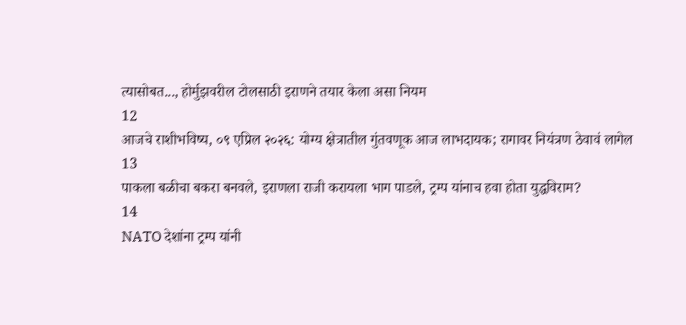त्यासोबत..., होर्मुझवरील टोलसाठी इराणने तयार केला असा नियम
12
आजचे राशीभविष्य, ०९ एप्रिल २०२६: योग्य क्षेत्रातील गुंतवणूक आज लाभदायक; रागावर नियंत्रण ठेवावं लागेल
13
पाकला बळीचा बकरा बनवले, इराणला राजी करायला भाग पाडले, ट्रम्प यांनाच हवा होता युद्धविराम?
14
NATO देशांना ट्रम्प यांनी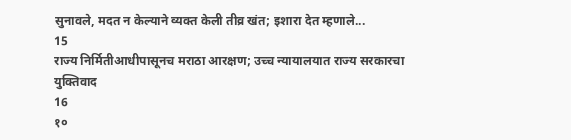सुनावले, मदत न केल्याने व्यक्त केली तीव्र खंत; इशारा देत म्हणाले...
15
राज्य निर्मितीआधीपासूनच मराठा आरक्षण; उच्च न्यायालयात राज्य सरकारचा युक्तिवाद
16
१०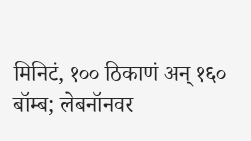मिनिटं, १०० ठिकाणं अन् १६० बॉम्ब; लेबनॉनवर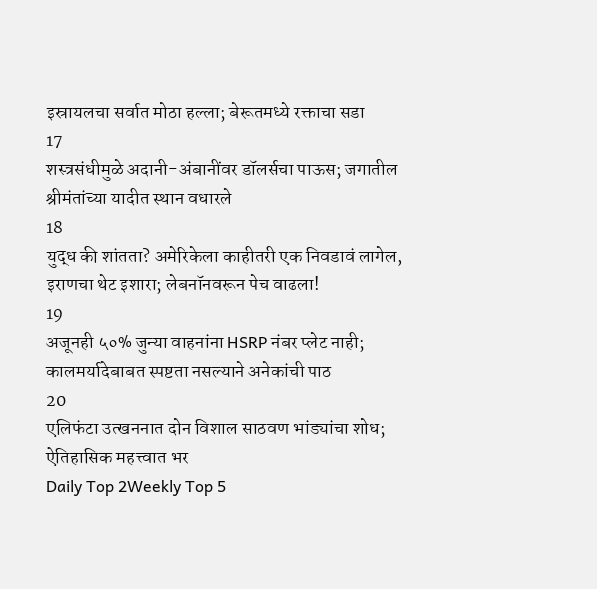इस्रायलचा सर्वात मोठा हल्ला; बेरूतमध्ये रक्ताचा सडा
17
शस्त्रसंधीमुळे अदानी-अंबानींवर डॉलर्सचा पाऊस; जगातील श्रीमंतांच्या यादीत स्थान वधारले
18
युद्ध की शांतता? अमेरिकेला काहीतरी एक निवडावं लागेल, इराणचा थेट इशारा; लेबनॉनवरून पेच वाढला!
19
अजूनही ५०% जुन्या वाहनांना HSRP नंबर प्लेट नाही; कालमर्यादेबाबत स्पष्टता नसल्याने अनेकांची पाठ
20
एलिफंटा उत्खननात दोन विशाल साठवण भांड्यांचा शोध; ऐतिहासिक महत्त्वात भर
Daily Top 2Weekly Top 5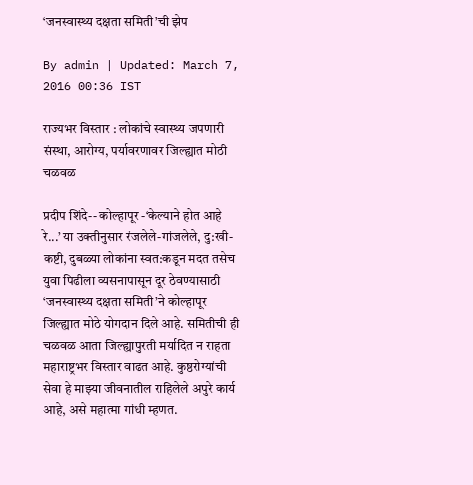‘जनस्वास्थ्य दक्षता समिती’ची झेप

By admin | Updated: March 7, 2016 00:36 IST

राज्यभर विस्तार : लोकांचे स्वास्थ्य जपणारी संस्था, आरोग्य, पर्यावरणावर जिल्ह्यात मोठी चळवळ

प्रदीप शिंदे-- कोल्हापूर -‘केल्याने होत आहे रे...’ या उक्तीनुसार रंजलेले-गांजलेले, दु:खी-कष्टी, दुबळ्या लोकांना स्वत:कडून मदत तसेच युवा पिढीला व्यसनापासून दूर ठेवण्यासाठी ‘जनस्वास्थ्य दक्षता समिती’ने कोल्हापूर जिल्ह्यात मोठे योगदान दिले आहे. समितीची ही चळवळ आता जिल्ह्यापुरती मर्यादित न राहता महाराष्ट्रभर विस्तार वाढत आहे. कुष्ठरोग्यांची सेवा हे माझ्या जीवनातील राहिलेले अपुरे कार्य आहे, असे महात्मा गांधी म्हणत.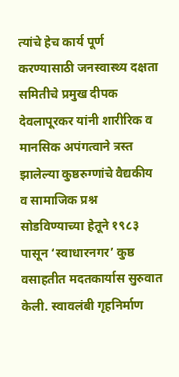त्यांचे हेच कार्य पूर्ण करण्यासाठी जनस्वास्थ्य दक्षता समितीचे प्रमुख दीपक देवलापूरकर यांनी शारीरिक व मानसिक अपंगत्वाने त्रस्त झालेल्या कुष्ठरुग्णांचे वैद्यकीय व सामाजिक प्रश्न सोडविण्याच्या हेतूने १९८३ पासून ‘स्वाधारनगर’ कुष्ठ वसाहतीत मदतकार्यास सुरुवात केली. स्वावलंबी गृहनिर्माण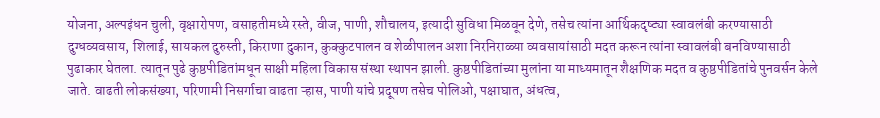योजना, अल्पइंधन चुली, वृक्षारोपण, वसाहतीमध्ये रस्ते, वीज, पाणी, शौचालय, इत्यादी सुविधा मिळवून देणे, तसेच त्यांना आर्थिकदृष्ट्या स्वावलंबी करण्यासाठी दुग्धव्यवसाय, शिलाई, सायकल दुरुस्ती, किराणा दुकान, कुक्कुटपालन व शेळीपालन अशा निरनिराळ्या व्यवसायांसाठी मदत करून त्यांना स्वावलंबी बनविण्यासाठी पुढाकार घेतला. त्यातून पुढे कुष्ठपीडितांमधून साक्षी महिला विकास संस्था स्थापन झाली. कुष्ठपीडितांच्या मुलांना या माध्यमातून शैक्षणिक मदत व कुष्ठपीडितांचे पुनवर्सन केले जाते. वाढती लोकसंख्या, परिणामी निसर्गाचा वाढता ऱ्हास, पाणी यांचे प्रदूषण तसेच पोलिओ, पक्षाघात, अंधत्व,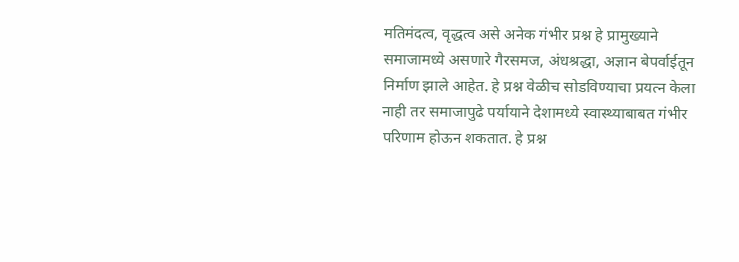मतिमंदत्व, वृद्धत्व असे अनेक गंभीर प्रश्न हे प्रामुख्याने समाजामध्ये असणारे गैरसमज, अंधश्रद्धा, अज्ञान बेपर्वाईतून निर्माण झाले आहेत. हे प्रश्न वेळीच सोडविण्याचा प्रयत्न केला नाही तर समाजापुढे पर्यायाने देशामध्ये स्वास्थ्याबाबत गंभीर परिणाम होऊन शकतात. हे प्रश्न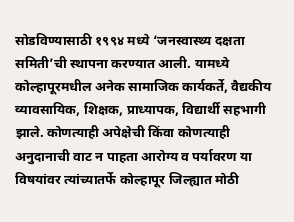सोडविण्यासाठी १९९४ मध्ये ‘जनस्वास्थ्य दक्षता समिती’ची स्थापना करण्यात आली. यामध्ये कोल्हापूरमधील अनेक सामाजिक कार्यकर्ते, वैद्यकीय व्यावसायिक, शिक्षक, प्राध्यापक, विद्यार्थी सहभागी झाले. कोणत्याही अपेक्षेची किंवा कोणत्याही अनुदानाची वाट न पाहता आरोग्य व पर्यावरण या विषयांवर त्यांच्यातर्फे कोल्हापूर जिल्ह्यात मोठी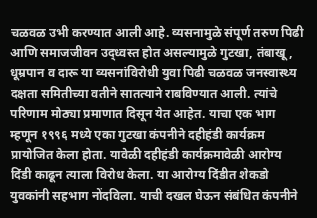चळवळ उभी करण्यात आली आहे. व्यसनामुळे संपूर्ण तरुण पिढी आणि समाजजीवन उद्ध्वस्त होत असल्यामुळे गुटखा, तंबाखू, धूम्रपान व दारू या व्यसनांविरोधी युवा पिढी चळवळ जनस्वास्थ्य दक्षता समितीच्या वतीने सातत्याने राबविण्यात आली. त्यांचे परिणाम मोठ्या प्रमाणात दिसून येत आहेत. याचा एक भाग म्हणून १९९६ मध्ये एका गुटखा कंपनीने दहीहंडी कार्यक्रम प्रायोजित केला होता. यावेळी दहीहंडी कार्यक्रमावेळी आरोग्य दिंडी काढून त्याला विरोध केला. या आरोग्य दिंडीत शेकडो युवकांनी सहभाग नोंदविला. याची दखल घेऊन संबंधित कंपनीने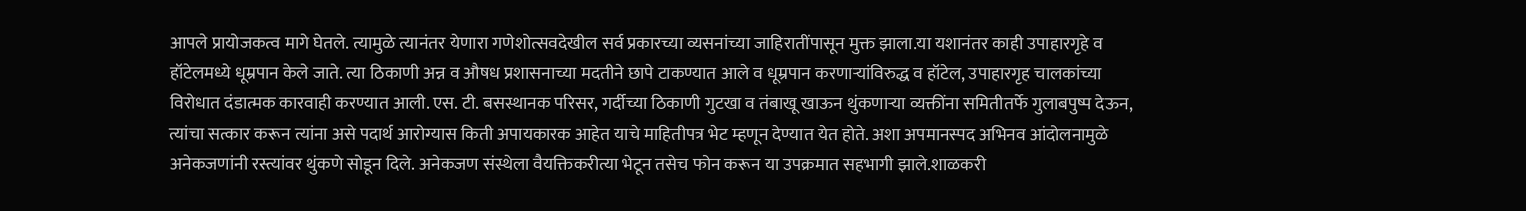आपले प्रायोजकत्व मागे घेतले. त्यामुळे त्यानंतर येणारा गणेशोत्सवदेखील सर्व प्रकारच्या व्यसनांच्या जाहिरातींपासून मुक्त झाला.या यशानंतर काही उपाहारगृहे व हॉटेलमध्ये धूम्रपान केले जाते. त्या ठिकाणी अन्न व औषध प्रशासनाच्या मदतीने छापे टाकण्यात आले व धूम्रपान करणाऱ्यांविरुद्ध व हॉटेल, उपाहारगृह चालकांच्या विरोधात दंडात्मक कारवाही करण्यात आली. एस. टी. बसस्थानक परिसर, गर्दीच्या ठिकाणी गुटखा व तंबाखू खाऊन थुंकणाऱ्या व्यक्तींना समितीतर्फे गुलाबपुष्प देऊन, त्यांचा सत्कार करून त्यांना असे पदार्थ आरोग्यास किती अपायकारक आहेत याचे माहितीपत्र भेट म्हणून देण्यात येत होते. अशा अपमानस्पद अभिनव आंदोलनामुळे अनेकजणांनी रस्त्यांवर थुंकणे सोडून दिले. अनेकजण संस्थेला वैयक्तिकरीत्या भेटून तसेच फोन करून या उपक्रमात सहभागी झाले.शाळकरी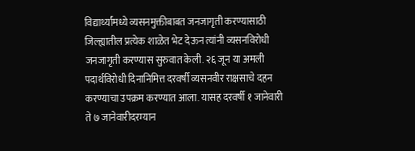विद्यार्थ्यांमध्ये व्यसनमुक्तीबाबत जनजागृती करण्यासाठी जिल्ह्यातील प्रत्येक शाळेत भेट देऊन त्यांनी व्यसनविरोधी जनजागृती करण्यास सुरुवात केली. २६ जून या अमली पदार्थविरोधी दिनानिमित्त दरवर्षी व्यसनवीर राक्षसाचे दहन करण्याचा उपक्रम करण्यात आला. यासह दरवर्षी १ जानेवारी ते ७ जानेवारीदरम्यान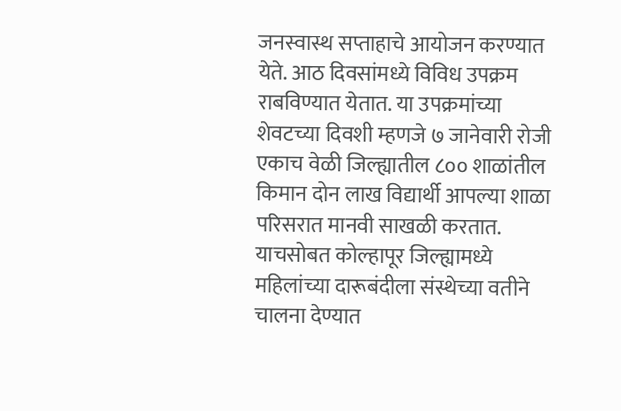जनस्वास्थ सप्ताहाचे आयोजन करण्यात येते. आठ दिवसांमध्ये विविध उपक्रम राबविण्यात येतात. या उपक्रमांच्या शेवटच्या दिवशी म्हणजे ७ जानेवारी रोजी एकाच वेळी जिल्ह्यातील ८०० शाळांतील किमान दोन लाख विद्यार्थी आपल्या शाळा परिसरात मानवी साखळी करतात. याचसोबत कोल्हापूर जिल्ह्यामध्ये महिलांच्या दारूबंदीला संस्थेच्या वतीने चालना देण्यात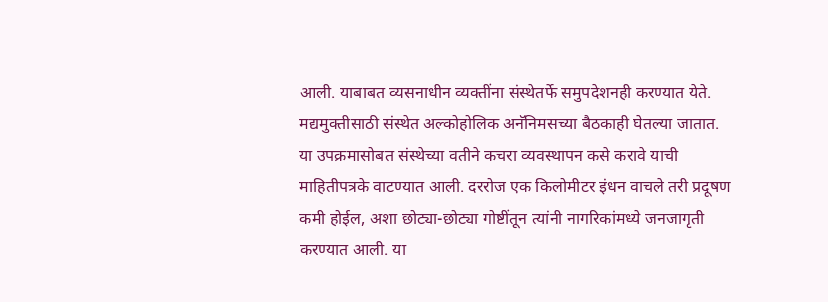आली. याबाबत व्यसनाधीन व्यक्तींना संस्थेतर्फे समुपदेशनही करण्यात येते. मद्यमुक्तीसाठी संस्थेत अल्कोहोलिक अनॅनिमसच्या बैठकाही घेतल्या जातात. या उपक्रमासोबत संस्थेच्या वतीने कचरा व्यवस्थापन कसे करावे याची माहितीपत्रके वाटण्यात आली. दररोज एक किलोमीटर इंधन वाचले तरी प्रदूषण कमी होईल, अशा छोट्या-छोट्या गोष्टींतून त्यांनी नागरिकांमध्ये जनजागृती करण्यात आली. या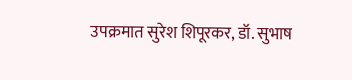उपक्रमात सुरेश शिपूरकर, डॉ. सुभाष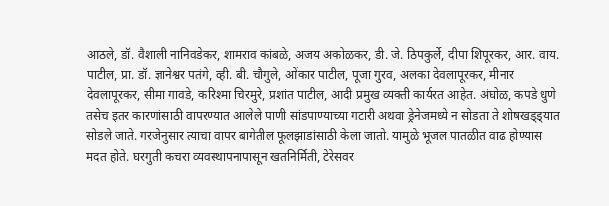आठले, डॉ. वैशाली नानिवडेकर, शामराव कांबळे, अजय अकोळकर, डी. जे. ठिपकुर्ले, दीपा शिपूरकर, आर. वाय. पाटील, प्रा. डॉ. ज्ञानेश्वर पतंगे, व्ही. बी. चौगुले, ओंकार पाटील, पूजा गुरव, अलका देवलापूरकर, मीनार देवलापूरकर, सीमा गावडे, करिश्मा चिरमुरे, प्रशांत पाटील, आदी प्रमुख व्यक्ती कार्यरत आहेत. अंघोळ, कपडे धुणे तसेच इतर कारणांसाठी वापरण्यात आलेले पाणी सांडपाण्याच्या गटारी अथवा ड्रेनेजमध्ये न सोडता ते शोषखड्ड्यात सोडले जाते. गरजेनुसार त्याचा वापर बागेतील फूलझाडांसाठी केला जातो. यामुळे भूजल पातळीत वाढ होण्यास मदत होते. घरगुती कचरा व्यवस्थापनापासून खतनिर्मिती, टेरेसवर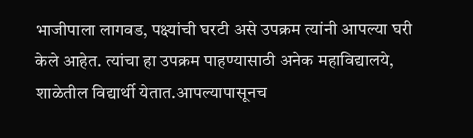भाजीपाला लागवड, पक्ष्यांची घरटी असे उपक्रम त्यांनी आपल्या घरी केले आहेत. त्यांचा हा उपक्रम पाहण्यासाठी अनेक महाविद्यालये, शाळेतील विद्यार्थी येतात.आपल्यापासूनच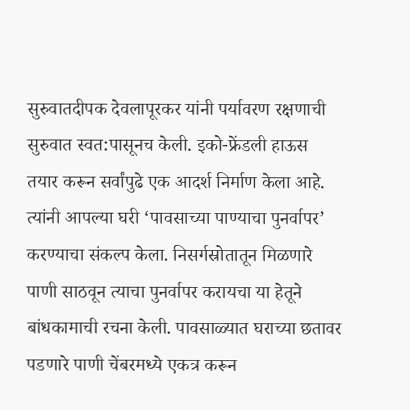सुरुवातदीपक देवलापूरकर यांनी पर्यावरण रक्षणाची सुरुवात स्वत:पासूनच केली. इको-फ्रेंडली हाऊस तयार करून सर्वांपुढे एक आदर्श निर्माण केला आहे. त्यांनी आपल्या घरी ‘पावसाच्या पाण्याचा पुनर्वापर’ करण्याचा संकल्प केला. निसर्गस्रोतातून मिळणारे पाणी साठवून त्याचा पुनर्वापर करायचा या हेतूने बांधकामाची रचना केली. पावसाळ्यात घराच्या छतावर पडणारे पाणी चेंबरमध्ये एकत्र करून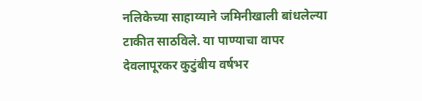नलिकेच्या साहाय्याने जमिनीखाली बांधलेल्या टाकीत साठविले. या पाण्याचा वापर देवलापूरकर कुटुंबीय वर्षभर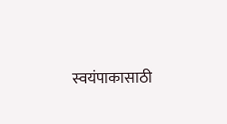स्वयंपाकासाठी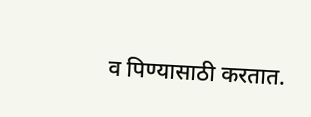व पिण्यासाठी करतात.